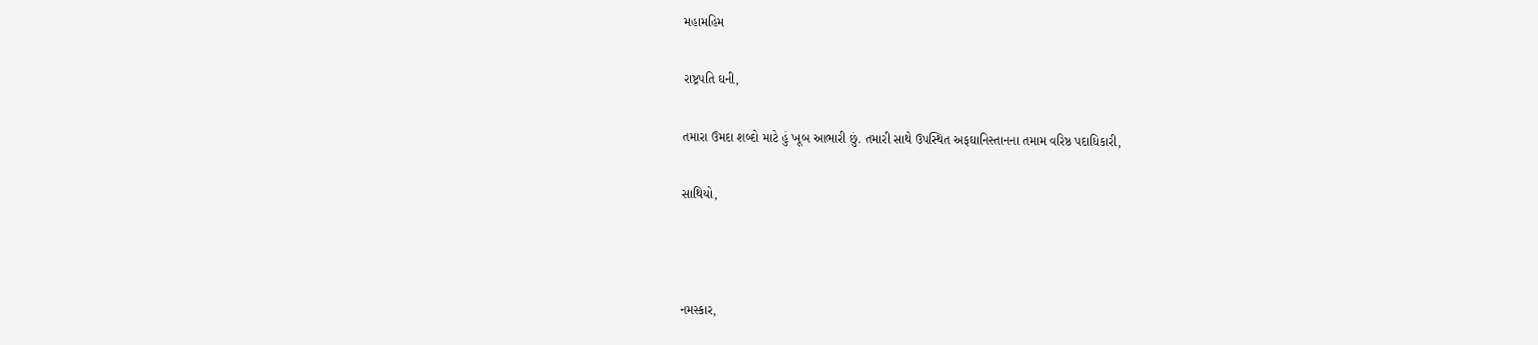મહામહિમ

રાષ્ટ્રપતિ ઘની,

તમારા ઉમદા શબ્દો માટે હું ખૂબ આભારી છું. તમારી સાથે ઉપસ્થિત અફઘાનિસ્તાનના તમામ વરિષ્ઠ પદાધિકારી,

સાથિયો,



નમસ્કાર,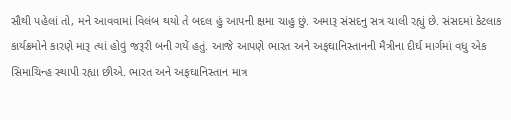સૌથી પહેલાં તો, મને આવવામાં વિલંબ થયો તે બદલ હું આપની ક્ષમા ચાહુ છું. અમારૂ સંસદનુ સત્ર ચાલી રહ્યું છે. સંસદમાં કેટલાક કાર્યક્રમોને કારણે મારૂ ત્યાં હોવું જરૂરી બની ગયેં હતું. આજે આપણે ભારત અને અફઘાનિસ્તાનની મૈત્રીના દીર્ઘ માર્ગમાં વધુ એક સિમાચિન્હ સ્થાપી રહ્યા છીએ. ભારત અને અફઘાનિસ્તાન માત્ર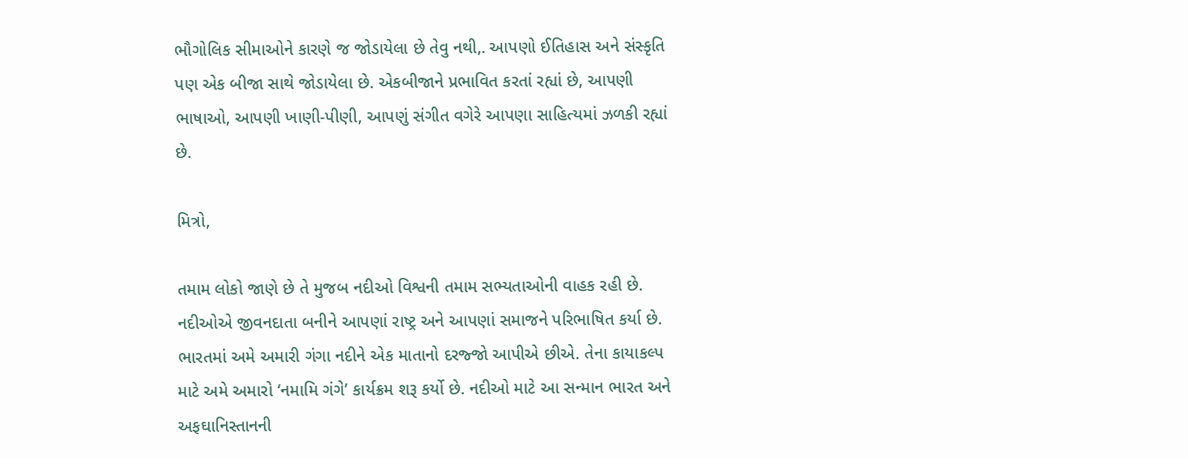ભૌગોલિક સીમાઓને કારણે જ જોડાયેલા છે તેવુ નથી,. આપણો ઈતિહાસ અને સંસ્કૃતિ પણ એક બીજા સાથે જોડાયેલા છે. એકબીજાને પ્રભાવિત કરતાં રહ્યાં છે, આપણી ભાષાઓ, આપણી ખાણી-પીણી, આપણું સંગીત વગેરે આપણા સાહિત્યમાં ઝળકી રહ્યાં છે.

મિત્રો,

તમામ લોકો જાણે છે તે મુજબ નદીઓ વિશ્વની તમામ સભ્યતાઓની વાહક રહી છે. નદીઓએ જીવનદાતા બનીને આપણાં રાષ્ટ્ર અને આપણાં સમાજને પરિભાષિત કર્યા છે. ભારતમાં અમે અમારી ગંગા નદીને એક માતાનો દરજ્જો આપીએ છીએ. તેના કાયાકલ્પ માટે અમે અમારો ‘નમામિ ગંગે’ કાર્યક્રમ શરૂ કર્યો છે. નદીઓ માટે આ સન્માન ભારત અને અફઘાનિસ્તાનની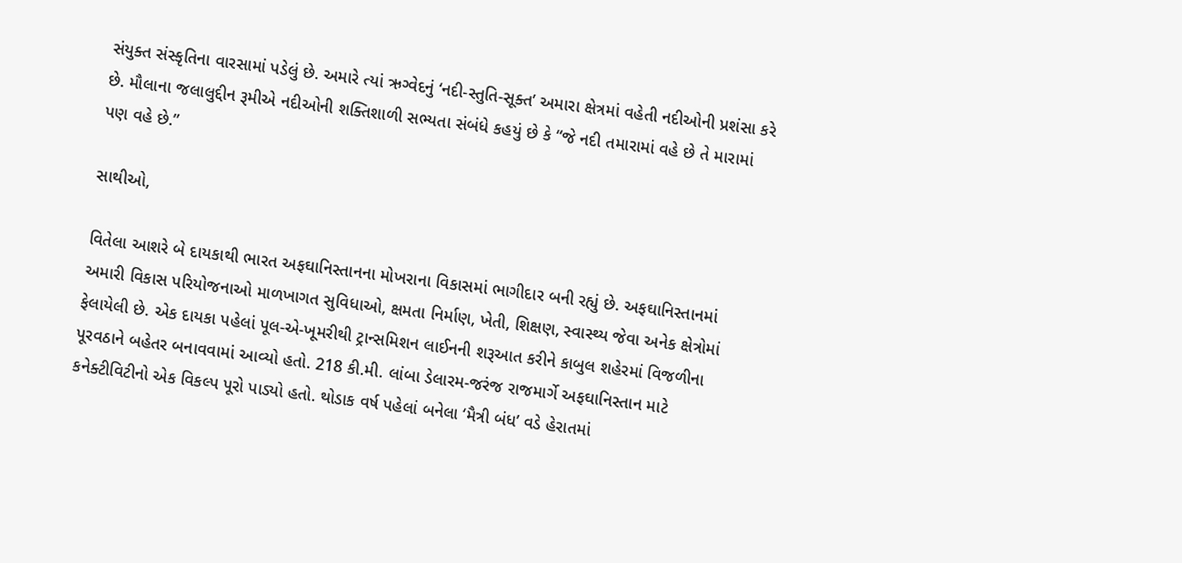સંયુક્ત સંસ્કૃતિના વારસામાં પડેલું છે. અમારે ત્યાં ઋગ્વેદનું ‘નદી-સ્તુતિ-સૂક્ત’ અમારા ક્ષેત્રમાં વહેતી નદીઓની પ્રશંસા કરે છે. મૌલાના જલાલુદ્દીન રૂમીએ નદીઓની શક્તિશાળી સભ્યતા સંબંધે કહયું છે કે “જે નદી તમારામાં વહે છે તે મારામાં પણ વહે છે.”

સાથીઓ,

વિતેલા આશરે બે દાયકાથી ભારત અફઘાનિસ્તાનના મોખરાના વિકાસમાં ભાગીદાર બની રહ્યું છે. અફઘાનિસ્તાનમાં અમારી વિકાસ પરિયોજનાઓ માળખાગત સુવિધાઓ, ક્ષમતા નિર્માણ, ખેતી, શિક્ષણ, સ્વાસ્થ્ય જેવા અનેક ક્ષેત્રોમાં ફેલાયેલી છે. એક દાયકા પહેલાં પૂલ-એ-ખૂમરીથી ટ્રાન્સમિશન લાઈનની શરૂઆત કરીને કાબુલ શહેરમાં વિજળીના પૂરવઠાને બહેતર બનાવવામાં આવ્યો હતો. 218 કી.મી. લાંબા ડેલારમ-જરંજ રાજમાર્ગે અફઘાનિસ્તાન માટે કનેક્ટીવિટીનો એક વિકલ્પ પૂરો પાડ્યો હતો. થોડાક વર્ષ પહેલાં બનેલા ‘મૈત્રી બંધ’ વડે હેરાતમાં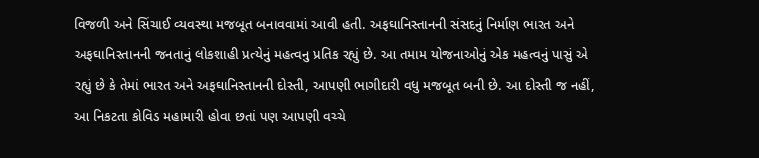વિજળી અને સિંચાઈ વ્યવસ્થા મજબૂત બનાવવામાં આવી હતી. અફઘાનિસ્તાનની સંસદનું નિર્માણ ભારત અને અફઘાનિસ્તાનની જનતાનું લોકશાહી પ્રત્યેનું મહત્વનુ પ્રતિક રહ્યું છે. આ તમામ યોજનાઓનું એક મહત્વનું પાસું એ રહ્યું છે કે તેમાં ભારત અને અફઘાનિસ્તાનની દોસ્તી, આપણી ભાગીદારી વધુ મજબૂત બની છે. આ દોસ્તી જ નહીં, આ નિકટતા કોવિડ મહામારી હોવા છતાં પણ આપણી વચ્ચે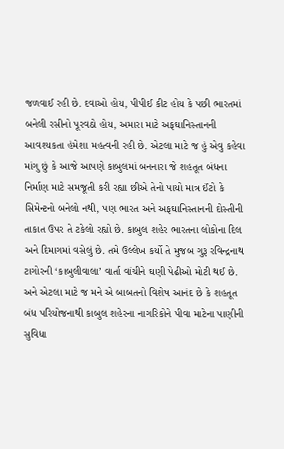જળવાઈ રહી છે. દવાઓ હોય, પીપીઈ કીટ હોય કે પછી ભારતમાં બનેલી રસીનો પૂરવઠો હોય, અમારા માટે અફઘાનિસ્તાનની આવશ્યકતા હંમેશા મહત્વની રહી છે. એટલા માટે જ હું એવુ કહેવા માંગુ છું કે આજે આપણે કાબુલમાં બનનારા જે શહતૂત બંધના નિર્માણ માટે સમજૂતી કરી રહ્યા છીએ તેનો પાયો માત્ર ઈંટો કે સિમેન્ટનો બનેલો નથી, પણ ભારત અને અફઘાનિસ્તાનની દોસ્તીની તાકાત ઉપર તે ટકેલો રહ્યો છે. કાબુલ શહેર ભારતના લોકોના દિલ અને દિમાગમાં વસેલું છે. તમે ઉલ્લેખ કર્યો તે મુજબ ગુરૂ રવિન્દ્રનાથ ટાગોરની ‘કાબુલીવાલા’ વાર્તા વાંચીને ઘણી પેઢીઓ મોટી થઈ છે. અને એટલા માટે જ મને એ બાબતનો વિશેષ આનંદ છે કે શહતૂત બંધ પરિયોજનાથી કાબુલ શહેરના નાગરિકોને પીવા માટેના પાણીની સુવિધા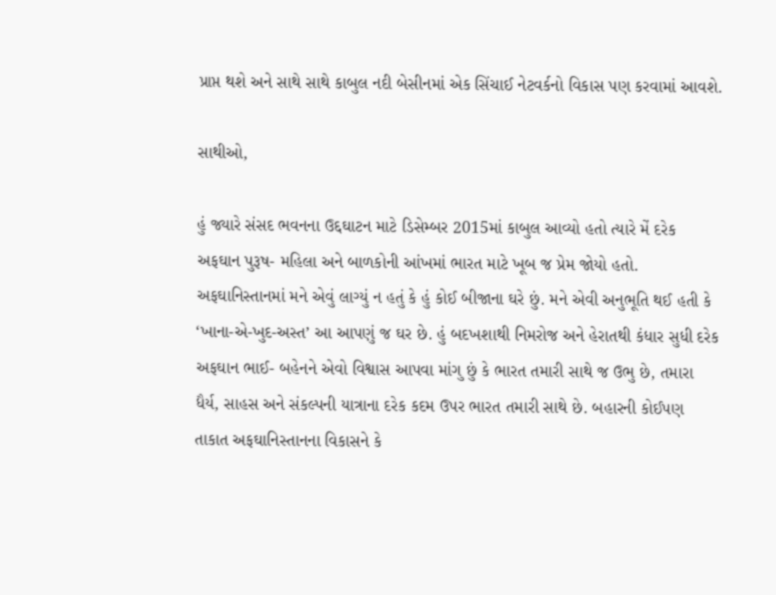પ્રાપ્ત થશે અને સાથે સાથે કાબુલ નદી બેસીનમાં એક સિંચાઈ નેટવર્કનો વિકાસ પણ કરવામાં આવશે.

સાથીઓ,

હું જ્યારે સંસદ ભવનના ઉદ્દઘાટન માટે ડિસેમ્બર 2015માં કાબુલ આવ્યો હતો ત્યારે મેં દરેક અફઘાન પુરૂષ- મહિલા અને બાળકોની આંખમાં ભારત માટે ખૂબ જ પ્રેમ જોયો હતો. અફઘાનિસ્તાનમાં મને એવું લાગ્યું ન હતું કે હું કોઈ બીજાના ઘરે છું. મને એવી અનુભૂતિ થઈ હતી કે ‘ખાના-એ-ખુદ-અસ્ત’ આ આપણું જ ઘર છે. હું બદખશાથી નિમરોજ અને હેરાતથી કંધાર સુધી દરેક અફઘાન ભાઈ- બહેનને એવો વિશ્વાસ આપવા માંગુ છું કે ભારત તમારી સાથે જ ઉભુ છે, તમારા ધૈર્ય, સાહસ અને સંકલ્પની યાત્રાના દરેક કદમ ઉપર ભારત તમારી સાથે છે. બહારની કોઈપણ તાકાત અફઘાનિસ્તાનના વિકાસને કે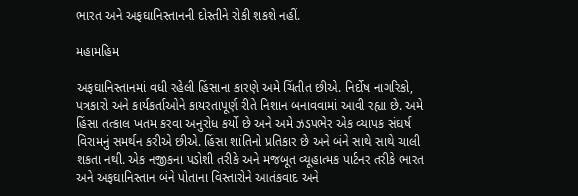ભારત અને અફઘાનિસ્તાનની દોસ્તીને રોકી શકશે નહીં.

મહામહિમ

અફઘાનિસ્તાનમાં વધી રહેલી હિંસાના કારણે અમે ચિંતીત છીએ. નિર્દોષ નાગરિકો, પત્રકારો અને કાર્યકર્તાઓને કાયરતાપૂર્ણ રીતે નિશાન બનાવવામાં આવી રહ્યા છે. અમે હિંસા તત્કાલ ખતમ કરવા અનુરોધ કર્યો છે અને અમે ઝડપભેર એક વ્યાપક સંઘર્ષ વિરામનું સમર્થન કરીએ છીએ. હિંસા શાંતિનો પ્રતિકાર છે અને બંને સાથે સાથે ચાલી શકતા નથી. એક નજીકના પડોશી તરીકે અને મજબૂત વ્યૂહાત્મક પાર્ટનર તરીકે ભારત અને અફઘાનિસ્તાન બંને પોતાના વિસ્તારોને આતંકવાદ અને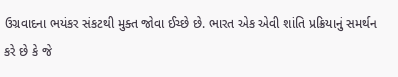ઉગ્રવાદના ભયંકર સંકટથી મુક્ત જોવા ઈચ્છે છે. ભારત એક એવી શાંતિ પ્રક્રિયાનું સમર્થન કરે છે કે જે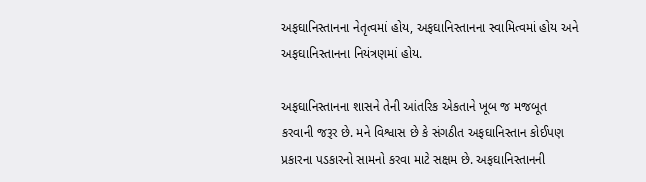અફઘાનિસ્તાનના નેતૃત્વમાં હોય, અફઘાનિસ્તાનના સ્વામિત્વમાં હોય અને અફઘાનિસ્તાનના નિયંત્રણમાં હોય.

અફઘાનિસ્તાનના શાસને તેની આંતરિક એકતાને ખૂબ જ મજબૂત કરવાની જરૂર છે. મને વિશ્વાસ છે કે સંગઠીત અફઘાનિસ્તાન કોઈપણ પ્રકારના પડકારનો સામનો કરવા માટે સક્ષમ છે. અફઘાનિસ્તાનની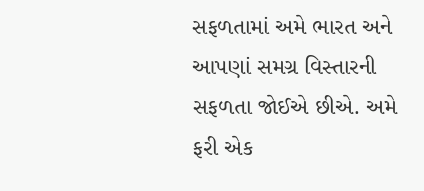સફળતામાં અમે ભારત અને આપણાં સમગ્ર વિસ્તારની સફળતા જોઈએ છીએ. અમે ફરી એક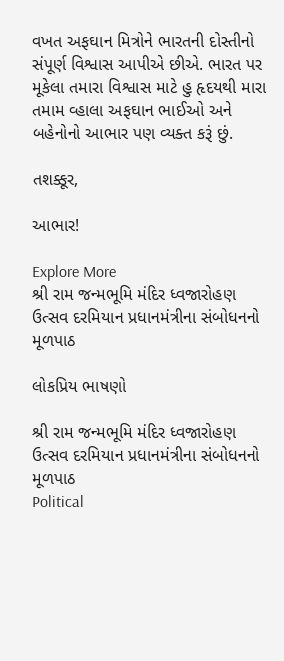વખત અફઘાન મિત્રોને ભારતની દોસ્તીનો સંપૂર્ણ વિશ્વાસ આપીએ છીએ. ભારત પર મૂકેલા તમારા વિશ્વાસ માટે હુ હૃદયથી મારા તમામ વ્હાલા અફઘાન ભાઈઓ અને બહેનોનો આભાર પણ વ્યક્ત કરૂં છું.

તશક્કૂર,

આભાર!

Explore More
શ્રી રામ જન્મભૂમિ મંદિર ધ્વજારોહણ ઉત્સવ દરમિયાન પ્રધાનમંત્રીના સંબોધનનો મૂળપાઠ

લોકપ્રિય ભાષણો

શ્રી રામ જન્મભૂમિ મંદિર ધ્વજારોહણ ઉત્સવ દરમિયાન પ્રધાનમંત્રીના સંબોધનનો મૂળપાઠ
Political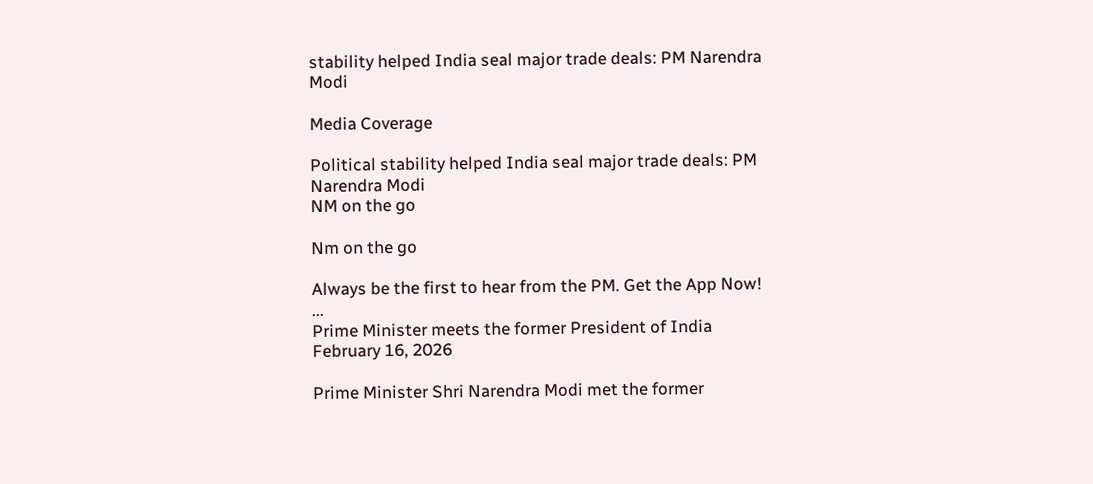stability helped India seal major trade deals: PM Narendra Modi

Media Coverage

Political stability helped India seal major trade deals: PM Narendra Modi
NM on the go

Nm on the go

Always be the first to hear from the PM. Get the App Now!
...
Prime Minister meets the former President of India
February 16, 2026

Prime Minister Shri Narendra Modi met the former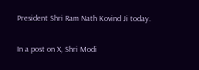President Shri Ram Nath Kovind Ji today.

In a post on X, Shri Modi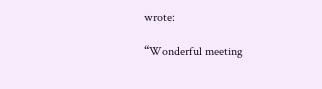wrote:

“Wonderful meeting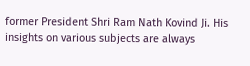former President Shri Ram Nath Kovind Ji. His insights on various subjects are always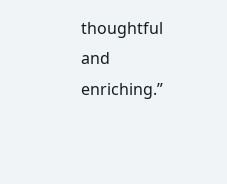thoughtful and enriching.”